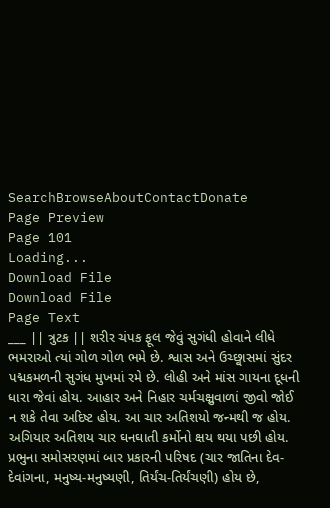SearchBrowseAboutContactDonate
Page Preview
Page 101
Loading...
Download File
Download File
Page Text
___ || ત્રુટક || શરીર ચંપક ફૂલ જેવું સુગંધી હોવાને લીધે ભમરાઓ ત્યાં ગોળ ગોળ ભમે છે. શ્વાસ અને ઉચ્છ્વાસમાં સુંદર પદ્મકમળની સુગંધ મુખમાં રમે છે. લોહી અને માંસ ગાયના દૂધની ધારા જેવાં હોય. આહાર અને નિહાર ચર્મચક્ષુવાળાં જીવો જોઈ ન શકે તેવા અદિષ્ટ હોય. આ ચાર અતિશયો જન્મથી જ હોય. અગિયાર અતિશય ચાર ઘનઘાતી કર્મોનો ક્ષય થયા પછી હોય. પ્રભુના સમોસરણમાં બાર પ્રકારની પરિષદ (ચાર જાતિના દેવ-દેવાંગના, મનુષ્ય-મનુષ્યણી, તિર્યંચ-તિર્યંચણી) હોય છે,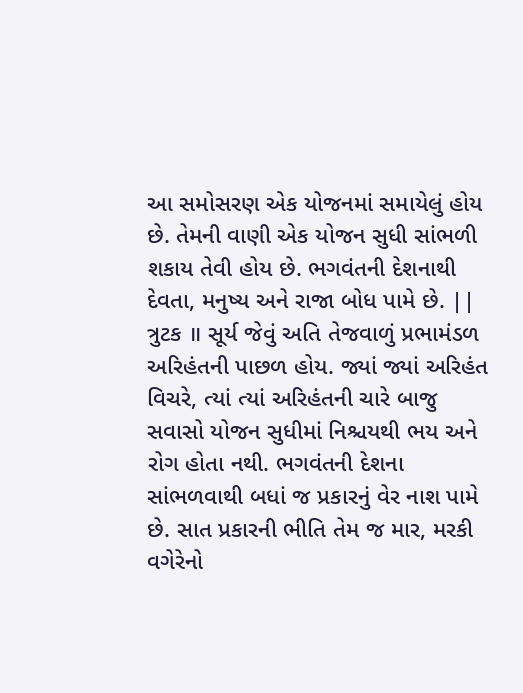આ સમોસરણ એક યોજનમાં સમાયેલું હોય છે. તેમની વાણી એક યોજન સુધી સાંભળી શકાય તેવી હોય છે. ભગવંતની દેશનાથી દેવતા, મનુષ્ય અને રાજા બોધ પામે છે. || ત્રુટક ॥ સૂર્ય જેવું અતિ તેજવાળું પ્રભામંડળ અરિહંતની પાછળ હોય. જ્યાં જ્યાં અરિહંત વિચરે, ત્યાં ત્યાં અરિહંતની ચારે બાજુ સવાસો યોજન સુધીમાં નિશ્ચયથી ભય અને રોગ હોતા નથી. ભગવંતની દેશના સાંભળવાથી બધાં જ પ્રકારનું વેર નાશ પામે છે. સાત પ્રકારની ભીતિ તેમ જ માર, મરકી વગેરેનો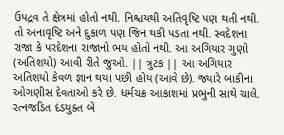ઉપદ્રવ તે ક્ષેત્રમાં હોતો નથી. નિશ્ચયથી અતિવૃષ્ટિ પણ થતી નથી. તો અનાવૃષ્ટિ અને દુકાળ પણ જિન થકી પડતા નથી. સ્વદેશના રાજા કે પરદેશના રાજાનો ભય હોતો નથી. આ અગિયાર ગુણો (અતિશયો) આવી રીતે જુઓ. || ત્રુટક || આ અગિયાર અતિશયો કેવળ જ્ઞાન થયા પછી હોય (આવે છે). જ્યારે બાકીના ઓગણીસ દેવતાઓ કરે છે. ધર્મચક્ર આકાશમાં પ્રભુની સાથે ચાલે. રત્નજડિત દંડયુક્ત બે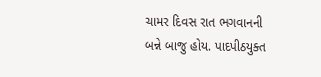ચામર દિવસ રાત ભગવાનની બન્ને બાજુ હોય. પાદપીઠયુક્ત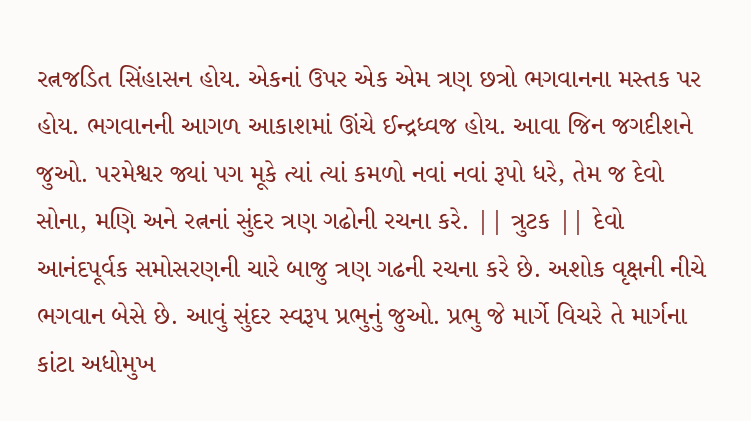રત્નજડિત સિંહાસન હોય. એકનાં ઉપર એક એમ ત્રણ છત્રો ભગવાનના મસ્તક પર હોય. ભગવાનની આગળ આકાશમાં ઊંચે ઈન્દ્રધ્વજ હોય. આવા જિન જગદીશને જુઓ. પરમેશ્વર જ્યાં પગ મૂકે ત્યાં ત્યાં કમળો નવાં નવાં રૂપો ધરે, તેમ જ દેવો સોના, મણિ અને રત્નનાં સુંદર ત્રણ ગઢોની રચના કરે. || ત્રુટક || દેવો આનંદપૂર્વક સમોસરણની ચારે બાજુ ત્રણ ગઢની રચના કરે છે. અશોક વૃક્ષની નીચે ભગવાન બેસે છે. આવું સુંદર સ્વરૂપ પ્રભુનું જુઓ. પ્રભુ જે માર્ગે વિચરે તે માર્ગના કાંટા અધોમુખ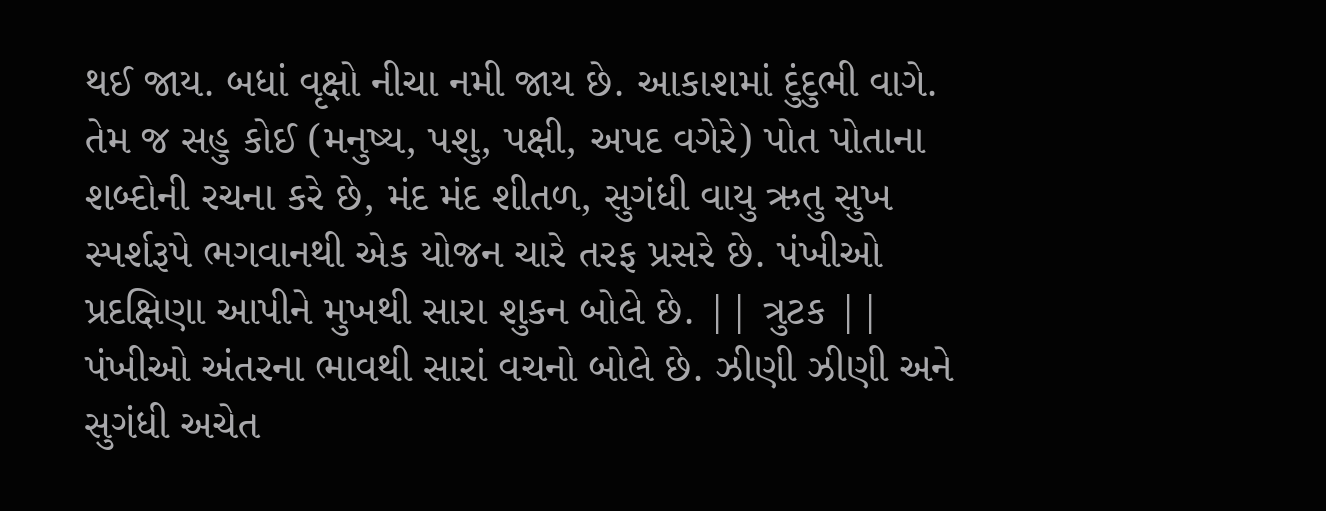થઈ જાય. બધાં વૃક્ષો નીચા નમી જાય છે. આકાશમાં દુંદુભી વાગે. તેમ જ સહુ કોઈ (મનુષ્ય, પશુ, પક્ષી, અપદ વગેરે) પોત પોતાના શબ્દોની રચના કરે છે, મંદ મંદ શીતળ, સુગંધી વાયુ ઋતુ સુખ સ્પર્શરૂપે ભગવાનથી એક યોજન ચારે તરફ પ્રસરે છે. પંખીઓ પ્રદક્ષિણા આપીને મુખથી સારા શુકન બોલે છે. || ત્રુટક || પંખીઓ અંતરના ભાવથી સારાં વચનો બોલે છે. ઝીણી ઝીણી અને સુગંધી અચેત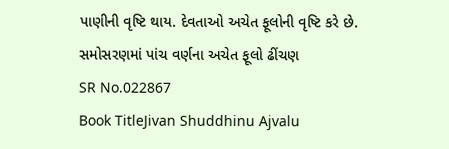પાણીની વૃષ્ટિ થાય. દેવતાઓ અચેત ફૂલોની વૃષ્ટિ કરે છે. સમોસરણમાં પાંચ વર્ણના અચેત ફૂલો ઢીંચણ
SR No.022867
Book TitleJivan Shuddhinu Ajvalu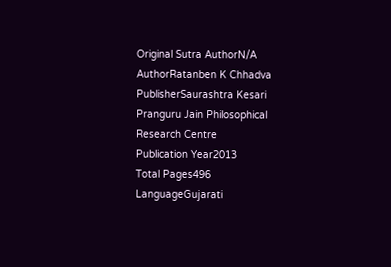Original Sutra AuthorN/A
AuthorRatanben K Chhadva
PublisherSaurashtra Kesari Pranguru Jain Philosophical Research Centre
Publication Year2013
Total Pages496
LanguageGujarati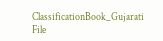ClassificationBook_Gujarati
File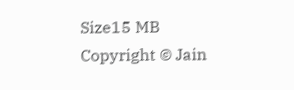Size15 MB
Copyright © Jain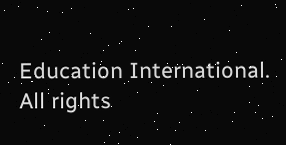Education International. All rights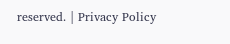reserved. | Privacy Policy